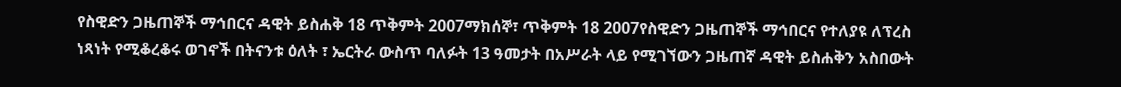የስዊድን ጋዜጠኞች ማኅበርና ዳዊት ይስሐቅ 18 ጥቅምት 2007ማክሰኞ፣ ጥቅምት 18 2007የስዊድን ጋዜጠኞች ማኅበርና የተለያዩ ለፕረስ ነጻነት የሚቆረቆሩ ወገኖች በትናንቱ ዕለት ፣ ኤርትራ ውስጥ ባለፉት 13 ዓመታት በአሥራት ላይ የሚገኘውን ጋዜጠኛ ዳዊት ይስሐቅን አስበውት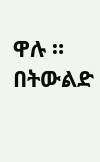ዋሉ ። በትውልድ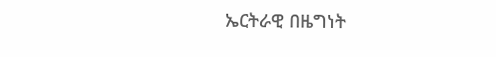ኤርትራዊ በዜግነት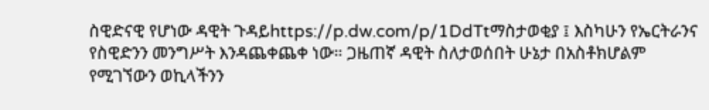ስዊድናዊ የሆነው ዳዊት ጉዳይhttps://p.dw.com/p/1DdTtማስታወቂያ ፤ እስካሁን የኤርትራንና የስዊድንን መንግሥት እንዳጨቀጨቀ ነው። ጋዜጠኛ ዳዊት ስለታወሰበት ሁኔታ በአስቶክሆልም የሚገኘውን ወኪላችንን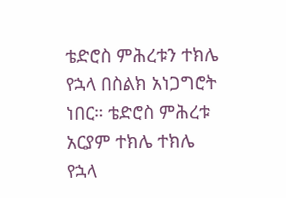ቴድሮስ ምሕረቱን ተክሌ የኋላ በስልክ አነጋግሮት ነበር። ቴድሮስ ምሕረቱ አርያም ተክሌ ተክሌ የኋላ